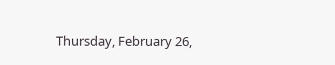Thursday, February 26,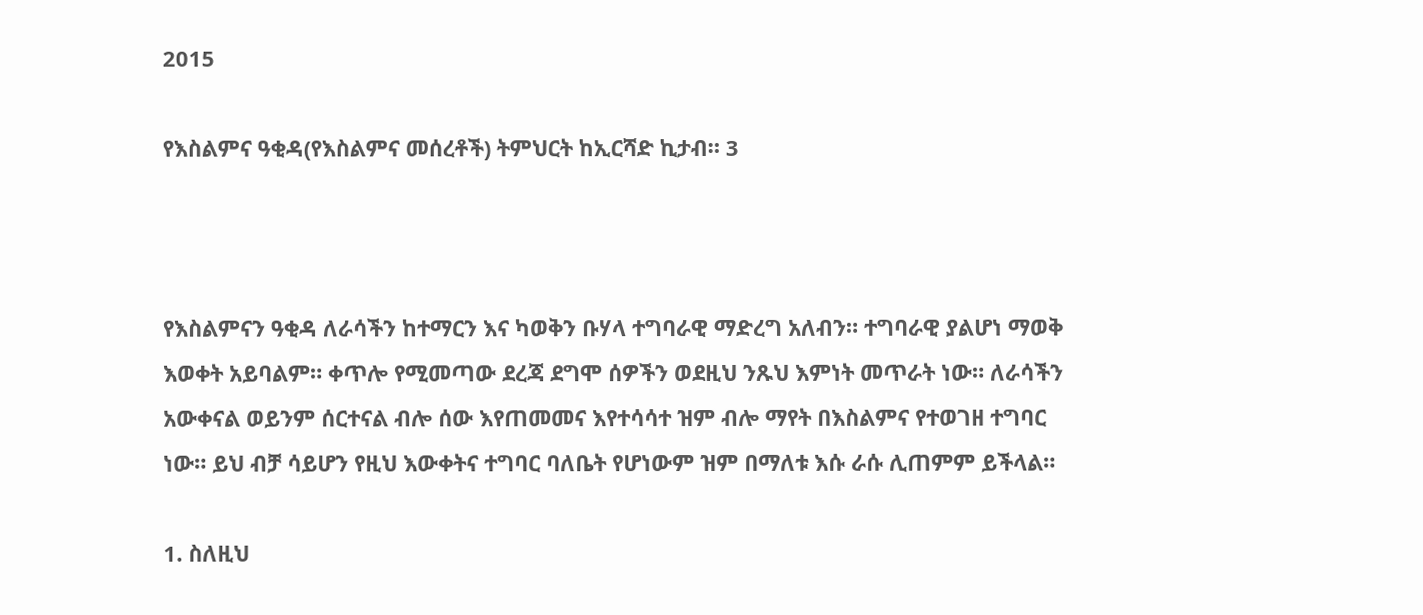2015

የእስልምና ዓቂዳ(የእስልምና መሰረቶች) ትምህርት ከኢርሻድ ኪታብ። 3



የእስልምናን ዓቂዳ ለራሳችን ከተማርን እና ካወቅን ቡሃላ ተግባራዊ ማድረግ አለብን። ተግባራዊ ያልሆነ ማወቅ እወቀት አይባልም። ቀጥሎ የሚመጣው ደረጃ ደግሞ ሰዎችን ወደዚህ ንጹህ እምነት መጥራት ነው። ለራሳችን አውቀናል ወይንም ሰርተናል ብሎ ሰው እየጠመመና እየተሳሳተ ዝም ብሎ ማየት በእስልምና የተወገዘ ተግባር ነው። ይህ ብቻ ሳይሆን የዚህ እውቀትና ተግባር ባለቤት የሆነውም ዝም በማለቱ እሱ ራሱ ሊጠምም ይችላል።

1. ስለዚህ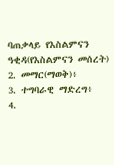ባጠቃላይ የእስልምናን ዓቂዳ(የእስልምናን መሰረት)
2. መማር(ማወቅ)፥
3. ተግባራዊ ማድረግ፥
4.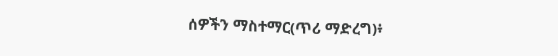ሰዎችን ማስተማር(ጥሪ ማድረግ)፥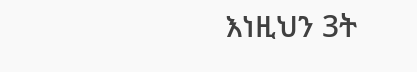እነዚህን 3ት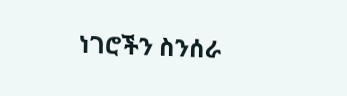ነገሮችን ስንሰራ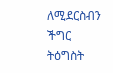ለሚደርስብን ችግር ትዕግስት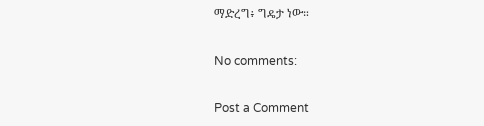ማድረግ፥ ግዴታ ነው።

No comments:

Post a Comment